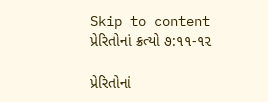Skip to content
પ્રેરિતોનાં ક્રત્યો ૭:૧૧-૧૨

પ્રેરિતોનાં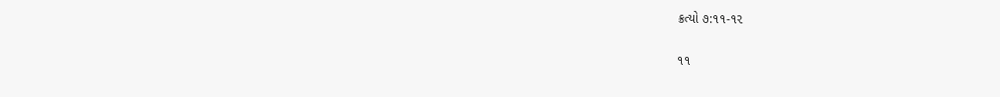ક્રત્યો ૭:૧૧-૧૨

૧૧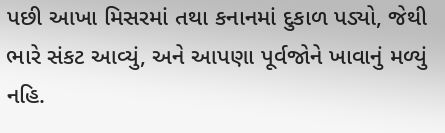પછી આખા મિસરમાં તથા કનાનમાં દુકાળ પડ્યો, જેથી ભારે સંકટ આવ્યું, અને આપણા પૂર્વજોને ખાવાનું મળ્યું નહિ.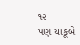૧૨
પણ યાકૂબે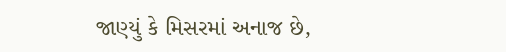જાણ્યું કે મિસરમાં અનાજ છે,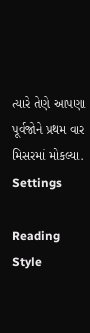ત્યારે તેણે આપણા પૂર્વજોને પ્રથમ વાર મિસરમાં મોકલ્યા.
Settings

Reading Style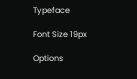Typeface

Font Size 19px

Options